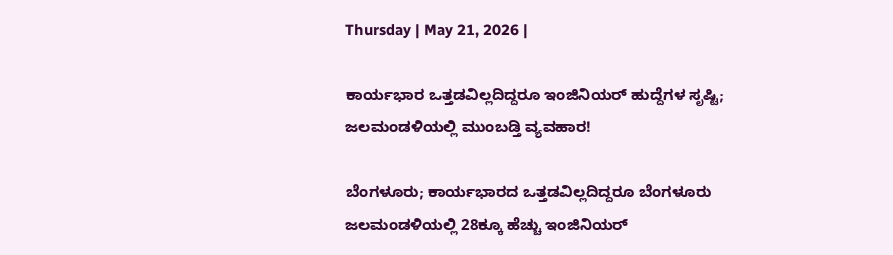Thursday | May 21, 2026 |

ಕಾರ್ಯಭಾರ ಒತ್ತಡವಿಲ್ಲದಿದ್ದರೂ ಇಂಜಿನಿಯರ್‌ ಹುದ್ದೆಗಳ ಸೃಷ್ಟಿ; ಜಲಮಂಡಳಿಯಲ್ಲಿ ಮುಂಬಡ್ತಿ ವ್ಯವಹಾರ!

ಬೆಂಗಳೂರು; ಕಾರ್ಯಭಾರದ ಒತ್ತಡವಿಲ್ಲದಿದ್ದರೂ ಬೆಂಗಳೂರು ಜಲಮಂಡಳಿಯಲ್ಲಿ 28ಕ್ಕೂ ಹೆಚ್ಚು ಇಂಜಿನಿಯರ್‌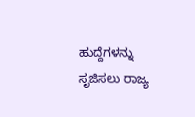ಹುದ್ದೆಗಳನ್ನು ಸೃಜಿಸಲು ರಾಜ್ಯ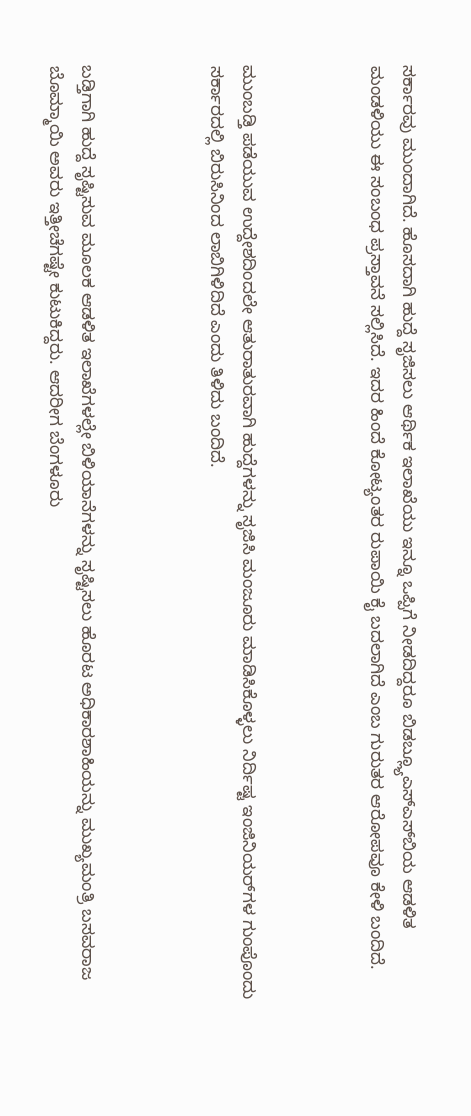ಸರ್ಕಾರವು ಮುಂದಾಗಿದೆ. ಹೊಸದಾಗಿ ಹುದ್ದೆ ಸೃಜಿಸಲು ಆರ್ಥಿಕ ಇಲಾಖೆಯು ಇನ್ನೂ ಒಪ್ಪಿಗೆ ನೀಡದಿದ್ದರೂ ಬಿಡಬ್ಲ್ಯೂಎಸ್‌ಎಸ್‌ಬಿಯ ಆಡಳಿತ ಮಂಡಳಿಯು ಈ ಸಂಬಂಧ ಪ್ರಸ್ತಾವನೆ ಸಲ್ಲಿಸಿದೆ. ಇದರ ಹಿಂದೆ ಕೋಟ್ಯಂತರ ರುಪಾಯಿ ಕೈ ಬದಲಾಗಿದೆ ಎಂಬ ಗುರುತರ ಆರೋಪವೂ ಕೇಳಿ ಬಂದಿದೆ.



ಮುಂಬಡ್ತಿ ಪಡೆಯುವ ಉದ್ದೇಶದಿಂದಲೇ ಆತುರಾತುರವಾಗಿ ಹುದ್ದೆಗಳನ್ನು ಸೃಜಿಸಿ ಮಂಜೂರು ಮಾಡಿಸಿಕೊಳ್ಳಲು ನಿರ್ದಿಷ್ಟ ಇಂಜಿನಿಯರ್‌ಗಳ ಗುಂಪೊಂದು ಸರ್ಕಾರದಲ್ಲಿ ಬಿರುಸಿನಿಂದ ಲಾಬಿಗಿಳಿದಿದೆ ಎಂದು ತಿಳಿದು ಬಂದಿದೆ.



ಬಡ್ತಿಗಾಗಿ ಹುದ್ದೆ ಸೃಷ್ಟಿಸುವ ಮೂಲಕ ಆಡಳಿತ ಇಲಾಖೆಗಳಲ್ಲೇ ಬಿಳಿಯಾನೆಗಳನ್ನು ಸೃಷ್ಟಿಸಲು ಹೊರಟ ಅಧಿಕಾರಶಾಹಿಯನ್ನು ಮುಖ್ಯಮಂತ್ರಿ ಬಸವರಾಜ ಬೊಮ್ಮಾಯಿ ಅವರು ಇತ್ತೀಚೆಗಷ್ಟೇ ಕುಟುಕಿದ್ದರು. ಆದರೀಗ ಬೆಂಗಳೂರು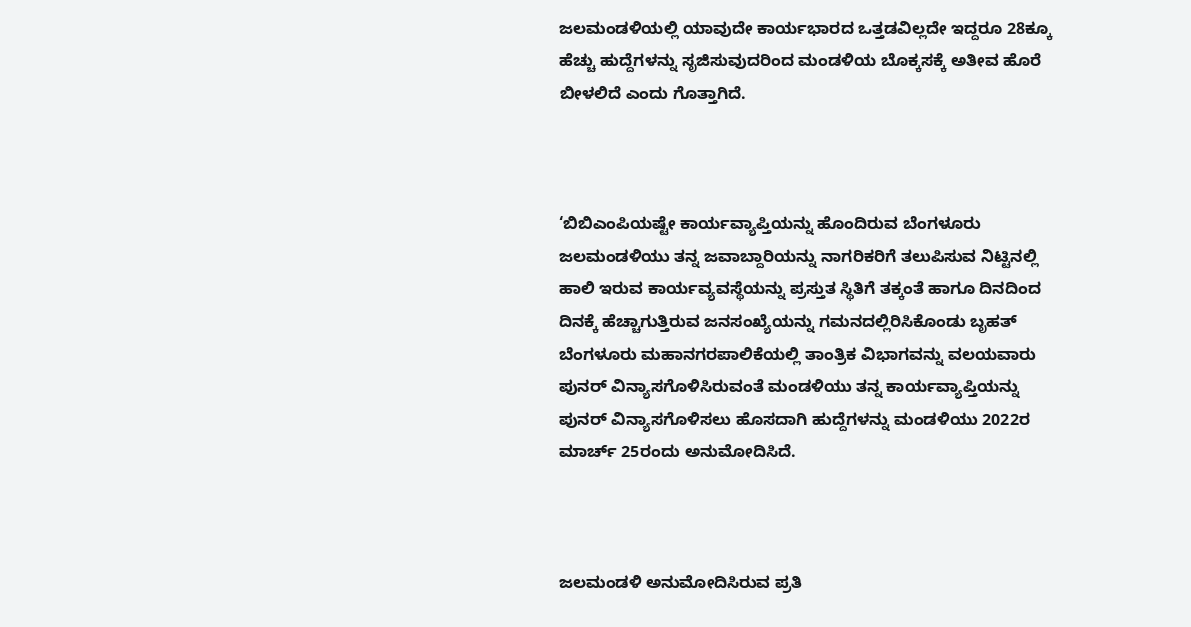ಜಲಮಂಡಳಿಯಲ್ಲಿ ಯಾವುದೇ ಕಾರ್ಯಭಾರದ ಒತ್ತಡವಿಲ್ಲದೇ ಇದ್ದರೂ 28ಕ್ಕೂ ಹೆಚ್ಚು ಹುದ್ದೆಗಳನ್ನು ಸೃಜಿಸುವುದರಿಂದ ಮಂಡಳಿಯ ಬೊಕ್ಕಸಕ್ಕೆ ಅತೀವ ಹೊರೆ ಬೀಳಲಿದೆ ಎಂದು ಗೊತ್ತಾಗಿದೆ.



‘ಬಿಬಿಎಂಪಿಯಷ್ಟೇ ಕಾರ್ಯವ್ಯಾಪ್ತಿಯನ್ನು ಹೊಂದಿರುವ ಬೆಂಗಳೂರು ಜಲಮಂಡಳಿಯು ತನ್ನ ಜವಾಬ್ದಾರಿಯನ್ನು ನಾಗರಿಕರಿಗೆ ತಲುಪಿಸುವ ನಿಟ್ಟಿನಲ್ಲಿ ಹಾಲಿ ಇರುವ ಕಾರ್ಯವ್ಯವಸ್ಥೆಯನ್ನು ಪ್ರಸ್ತುತ ಸ್ಥಿತಿಗೆ ತಕ್ಕಂತೆ ಹಾಗೂ ದಿನದಿಂದ ದಿನಕ್ಕೆ ಹೆಚ್ಚಾಗುತ್ತಿರುವ ಜನಸಂಖ್ಯೆಯನ್ನು ಗಮನದಲ್ಲಿರಿಸಿಕೊಂಡು ಬೃಹತ್‌ ಬೆಂಗಳೂರು ಮಹಾನಗರಪಾಲಿಕೆಯಲ್ಲಿ ತಾಂತ್ರಿಕ ವಿಭಾಗವನ್ನು ವಲಯವಾರು ಪುನರ್‌ ವಿನ್ಯಾಸಗೊಳಿಸಿರುವಂತೆ ಮಂಡಳಿಯು ತನ್ನ ಕಾರ್ಯವ್ಯಾಪ್ತಿಯನ್ನು ಪುನರ್‌ ವಿನ್ಯಾಸಗೊಳಿಸಲು ಹೊಸದಾಗಿ ಹುದ್ದೆಗಳನ್ನು ಮಂಡಳಿಯು 2022ರ ಮಾರ್ಚ್‌ 25ರಂದು ಅನುಮೋದಿಸಿದೆ.



ಜಲಮಂಡಳಿ ಅನುಮೋದಿಸಿರುವ ಪ್ರತಿ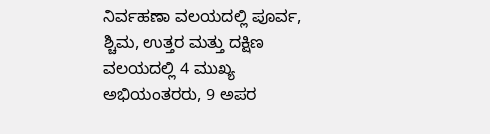ನಿರ್ವಹಣಾ ವಲಯದಲ್ಲಿ ಪೂರ್ವ, ಶ್ಚಿಮ, ಉತ್ತರ ಮತ್ತು ದಕ್ಷಿಣ ವಲಯದಲ್ಲಿ 4 ಮುಖ್ಯ ಅಭಿಯಂತರರು, 9 ಅಪರ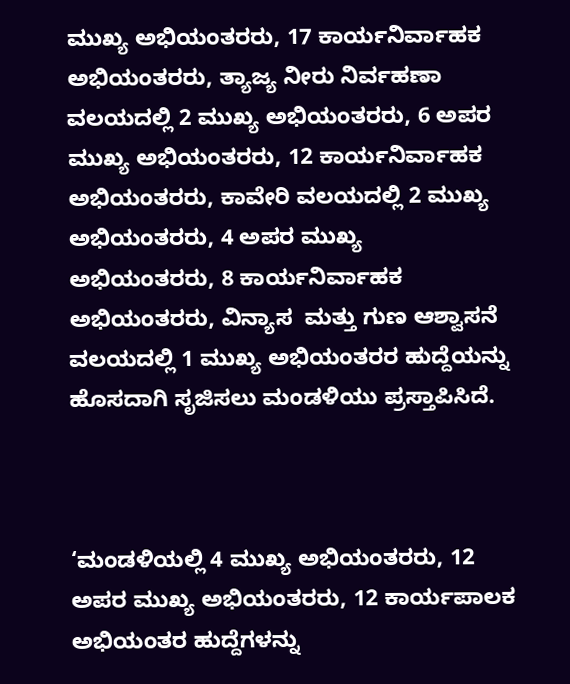ಮುಖ್ಯ ಅಭಿಯಂತರರು, 17 ಕಾರ್ಯನಿರ್ವಾಹಕ ಅಭಿಯಂತರರು, ತ್ಯಾಜ್ಯ ನೀರು ನಿರ್ವಹಣಾ ವಲಯದಲ್ಲಿ 2 ಮುಖ್ಯ ಅಭಿಯಂತರರು, 6 ಅಪರ ಮುಖ್ಯ ಅಭಿಯಂತರರು, 12 ಕಾರ್ಯನಿರ್ವಾಹಕ ಅಭಿಯಂತರರು, ಕಾವೇರಿ ವಲಯದಲ್ಲಿ 2 ಮುಖ್ಯ ಅಭಿಯಂತರರು, 4 ಅಪರ ಮುಖ್ಯ ಅಭಿಯಂತರರು, 8 ಕಾರ್ಯನಿರ್ವಾಹಕ ಅಭಿಯಂತರರು, ವಿನ್ಯಾಸ  ಮತ್ತು ಗುಣ ಆಶ್ವಾಸನೆ ವಲಯದಲ್ಲಿ 1 ಮುಖ್ಯ ಅಭಿಯಂತರರ ಹುದ್ದೆಯನ್ನು ಹೊಸದಾಗಿ ಸೃಜಿಸಲು ಮಂಡಳಿಯು ಪ್ರಸ್ತಾಪಿಸಿದೆ.



‘ಮಂಡಳಿಯಲ್ಲಿ 4 ಮುಖ್ಯ ಅಭಿಯಂತರರು, 12 ಅಪರ ಮುಖ್ಯ ಅಭಿಯಂತರರು, 12 ಕಾರ್ಯಪಾಲಕ ಅಭಿಯಂತರ ಹುದ್ದೆಗಳನ್ನು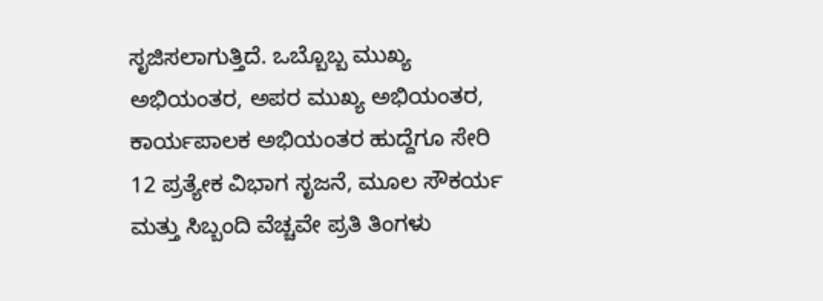ಸೃಜಿಸಲಾಗುತ್ತಿದೆ. ಒಬ್ಬೊಬ್ಬ ಮುಖ್ಯ ಅಭಿಯಂತರ, ಅಪರ ಮುಖ್ಯ ಅಭಿಯಂತರ, ಕಾರ್ಯಪಾಲಕ ಅಭಿಯಂತರ ಹುದ್ದೆಗೂ ಸೇರಿ 12 ಪ್ರತ್ಯೇಕ ವಿಭಾಗ ಸೃಜನೆ, ಮೂಲ ಸೌಕರ್ಯ ಮತ್ತು ಸಿಬ್ಬಂದಿ ವೆಚ್ಚವೇ ಪ್ರತಿ ತಿಂಗಳು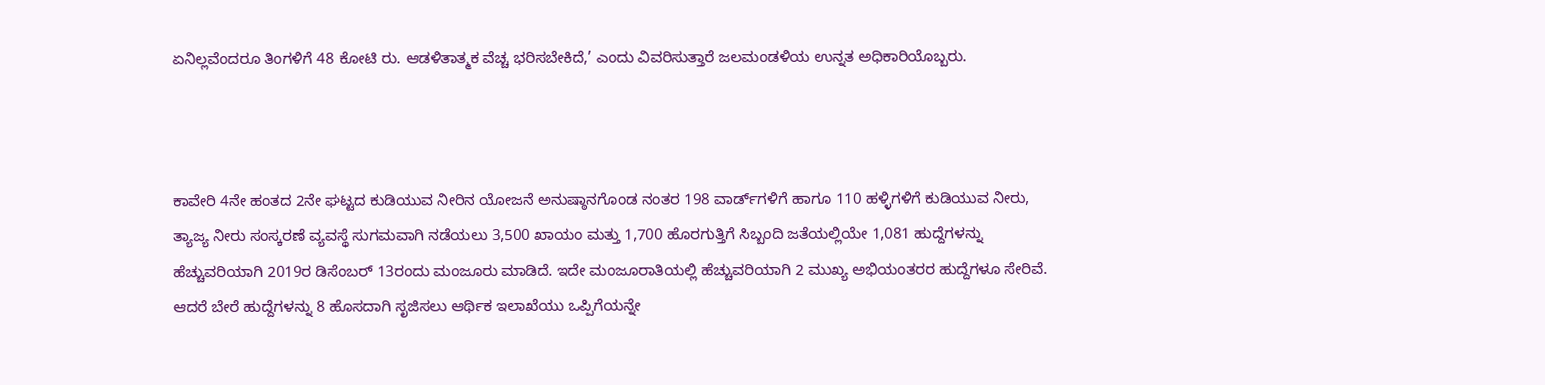ಏನಿಲ್ಲವೆಂದರೂ ತಿಂಗಳಿಗೆ 48 ಕೋಟಿ ರು. ಆಡಳಿತಾತ್ಮಕ ವೆಚ್ಚ ಭರಿಸಬೇಕಿದೆ,’ ಎಂದು ವಿವರಿಸುತ್ತಾರೆ ಜಲಮಂಡಳಿಯ ಉನ್ನತ ಅಧಿಕಾರಿಯೊಬ್ಬರು.



ಕಾವೇರಿ 4ನೇ ಹಂತದ 2ನೇ ಘಟ್ಟದ ಕುಡಿಯುವ ನೀರಿನ ಯೋಜನೆ ಅನುಷ್ಠಾನಗೊಂಡ ನಂತರ 198 ವಾರ್ಡ್‌ಗಳಿಗೆ ಹಾಗೂ 110 ಹಳ್ಳಿಗಳಿಗೆ ಕುಡಿಯುವ ನೀರು, ತ್ಯಾಜ್ಯ ನೀರು ಸಂಸ್ಕರಣೆ ವ್ಯವಸ್ಥೆ ಸುಗಮವಾಗಿ ನಡೆಯಲು 3,500 ಖಾಯಂ ಮತ್ತು 1,700 ಹೊರಗುತ್ತಿಗೆ ಸಿಬ್ಬಂದಿ ಜತೆಯಲ್ಲಿಯೇ 1,081 ಹುದ್ದೆಗಳನ್ನು ಹೆಚ್ಚುವರಿಯಾಗಿ 2019ರ ಡಿಸೆಂಬರ್‌ 13ರಂದು ಮಂಜೂರು ಮಾಡಿದೆ. ಇದೇ ಮಂಜೂರಾತಿಯಲ್ಲಿ ಹೆಚ್ಚುವರಿಯಾಗಿ 2 ಮುಖ್ಯ ಅಭಿಯಂತರರ ಹುದ್ದೆಗಳೂ ಸೇರಿವೆ. ಆದರೆ ಬೇರೆ ಹುದ್ದೆಗಳನ್ನು 8 ಹೊಸದಾಗಿ ಸೃಜಿಸಲು ಆರ್ಥಿಕ ಇಲಾಖೆಯು ಒಪ್ಪಿಗೆಯನ್ನೇ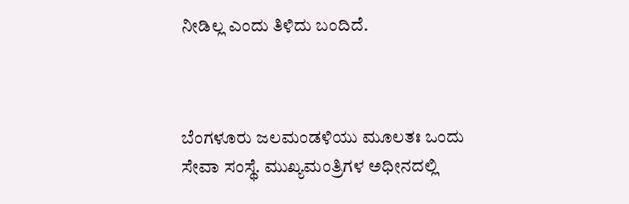ನೀಡಿಲ್ಲ ಎಂದು ತಿಳಿದು ಬಂದಿದೆ.



ಬೆಂಗಳೂರು ಜಲಮಂಡಳಿಯು ಮೂಲತಃ ಒಂದು ಸೇವಾ ಸಂಸ್ಥೆ. ಮುಖ್ಯಮಂತ್ರಿಗಳ ಅಧೀನದಲ್ಲಿ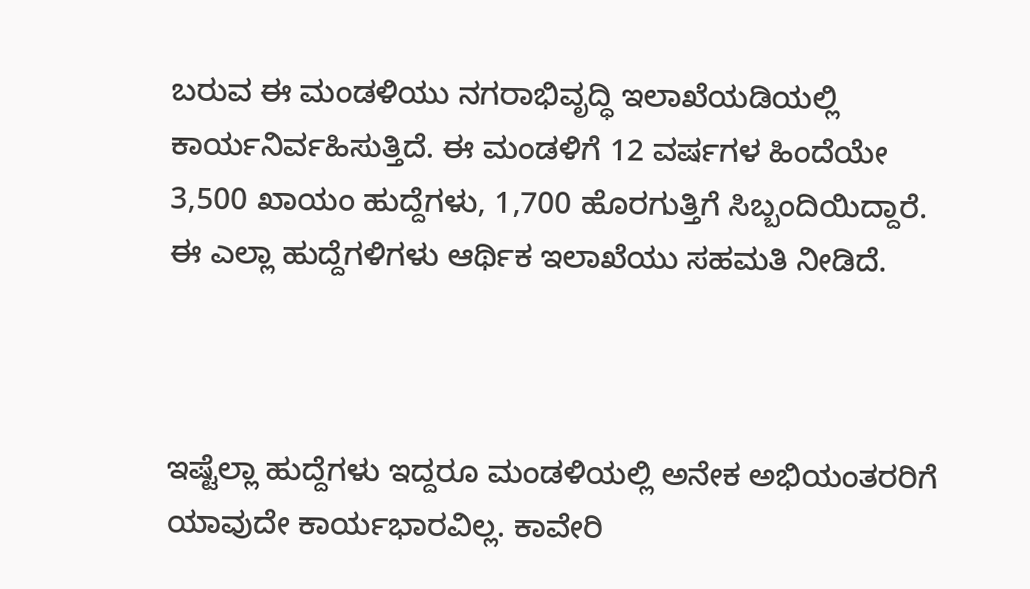ಬರುವ ಈ ಮಂಡಳಿಯು ನಗರಾಭಿವೃದ್ಧಿ ಇಲಾಖೆಯಡಿಯಲ್ಲಿ ಕಾರ್ಯನಿರ್ವಹಿಸುತ್ತಿದೆ. ಈ ಮಂಡಳಿಗೆ 12 ವರ್ಷಗಳ ಹಿಂದೆಯೇ 3,500 ಖಾಯಂ ಹುದ್ದೆಗಳು, 1,700 ಹೊರಗುತ್ತಿಗೆ ಸಿಬ್ಬಂದಿಯಿದ್ದಾರೆ. ಈ ಎಲ್ಲಾ ಹುದ್ದೆಗಳಿಗಳು ಆರ್ಥಿಕ ಇಲಾಖೆಯು ಸಹಮತಿ ನೀಡಿದೆ.



ಇಷ್ಟೆಲ್ಲಾ ಹುದ್ದೆಗಳು ಇದ್ದರೂ ಮಂಡಳಿಯಲ್ಲಿ ಅನೇಕ ಅಭಿಯಂತರರಿಗೆ ಯಾವುದೇ ಕಾರ್ಯಭಾರವಿಲ್ಲ. ಕಾವೇರಿ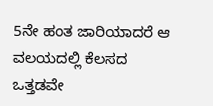5ನೇ ಹಂತ ಜಾರಿಯಾದರೆ ಆ ವಲಯದಲ್ಲಿ ಕೆಲಸದ ಒತ್ತಡವೇ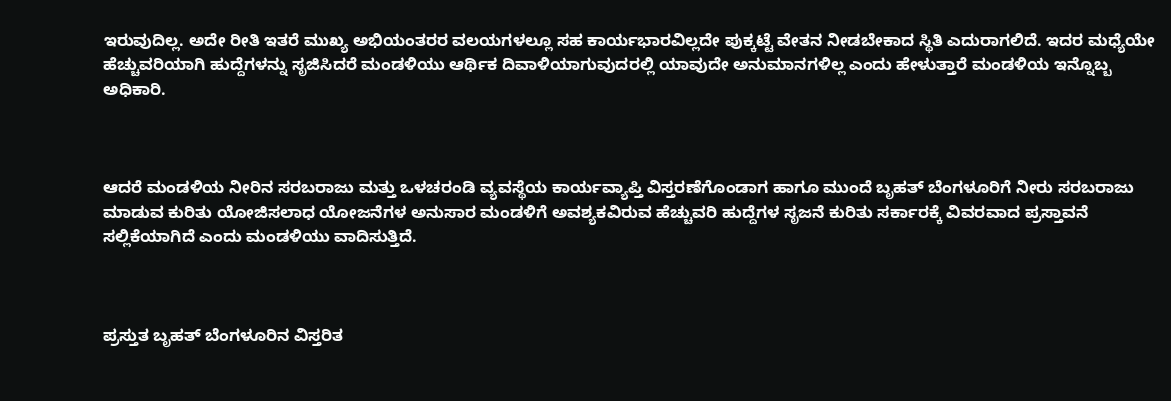ಇರುವುದಿಲ್ಲ. ಅದೇ ರೀತಿ ಇತರೆ ಮುಖ್ಯ ಅಭಿಯಂತರರ ವಲಯಗಳಲ್ಲೂ ಸಹ ಕಾರ್ಯಭಾರವಿಲ್ಲದೇ ಪುಕ್ಕಟ್ಟೆ ವೇತನ ನೀಡಬೇಕಾದ ಸ್ಥಿತಿ ಎದುರಾಗಲಿದೆ. ಇದರ ಮಧ್ಯೆಯೇ ಹೆಚ್ಚುವರಿಯಾಗಿ ಹುದ್ದೆಗಳನ್ನು ಸೃಜಿಸಿದರೆ ಮಂಡಳಿಯು ಆರ್ಥಿಕ ದಿವಾಳಿಯಾಗುವುದರಲ್ಲಿ ಯಾವುದೇ ಅನುಮಾನಗಳಿಲ್ಲ ಎಂದು ಹೇಳುತ್ತಾರೆ ಮಂಡಳಿಯ ಇನ್ನೊಬ್ಬ ಅಧಿಕಾರಿ.



ಆದರೆ ಮಂಡಳಿಯ ನೀರಿನ ಸರಬರಾಜು ಮತ್ತು ಒಳಚರಂಡಿ ವ್ಯವಸ್ಥೆಯ ಕಾರ್ಯವ್ಯಾಪ್ತಿ ವಿಸ್ತರಣೆಗೊಂಡಾಗ ಹಾಗೂ ಮುಂದೆ ಬೃಹತ್‌ ಬೆಂಗಳೂರಿಗೆ ನೀರು ಸರಬರಾಜು ಮಾಡುವ ಕುರಿತು ಯೋಜಿಸಲಾಧ ಯೋಜನೆಗಳ ಅನುಸಾರ ಮಂಡಳಿಗೆ ಅವಶ್ಯಕವಿರುವ ಹೆಚ್ಚುವರಿ ಹುದ್ದೆಗಳ ಸೃಜನೆ ಕುರಿತು ಸರ್ಕಾರಕ್ಕೆ ವಿವರವಾದ ಪ್ರಸ್ತಾವನೆ ಸಲ್ಲಿಕೆಯಾಗಿದೆ ಎಂದು ಮಂಡಳಿಯು ವಾದಿಸುತ್ತಿದೆ.



ಪ್ರಸ್ತುತ ಬೃಹತ್‌ ಬೆಂಗಳೂರಿನ ವಿಸ್ತರಿತ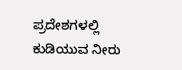ಪ್ರದೇಶಗಳಲ್ಲಿ ಕುಡಿಯುವ ನೀರು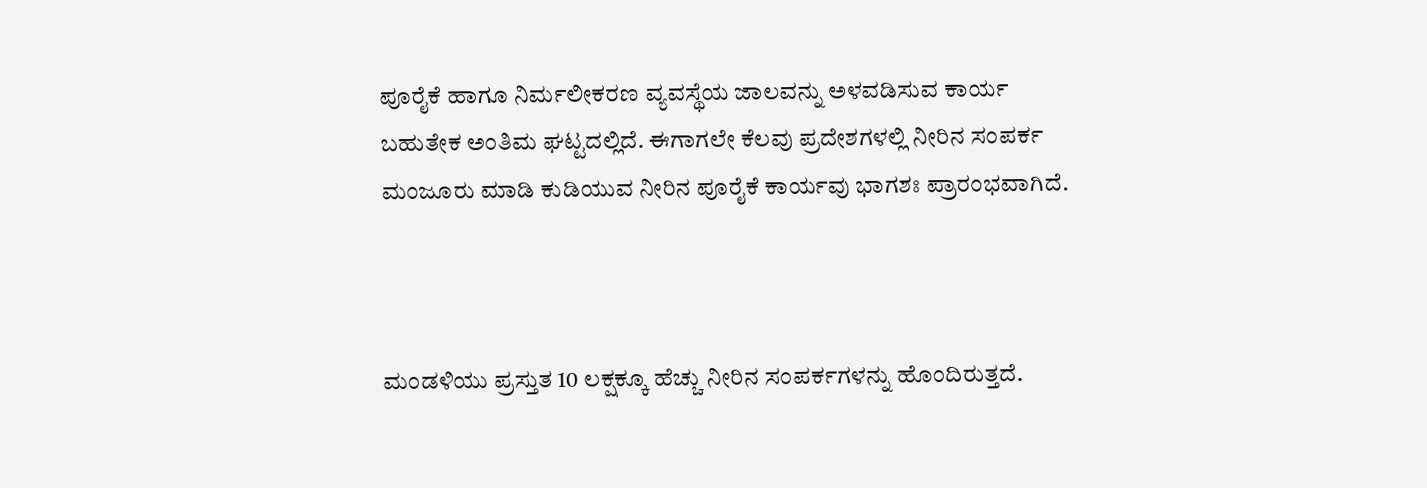ಪೂರೈಕೆ ಹಾಗೂ ನಿರ್ಮಲೀಕರಣ ವ್ಯವಸ್ಥೆಯ ಜಾಲವನ್ನು ಅಳವಡಿಸುವ ಕಾರ್ಯ ಬಹುತೇಕ ಅಂತಿಮ ಘಟ್ಟದಲ್ಲಿದೆ. ಈಗಾಗಲೇ ಕೆಲವು ಪ್ರದೇಶಗಳಲ್ಲಿ ನೀರಿನ ಸಂಪರ್ಕ ಮಂಜೂರು ಮಾಡಿ ಕುಡಿಯುವ ನೀರಿನ ಪೂರೈಕೆ ಕಾರ್ಯವು ಭಾಗಶಃ ಪ್ರಾರಂಭವಾಗಿದೆ.



ಮಂಡಳಿಯು ಪ್ರಸ್ತುತ 10 ಲಕ್ಷಕ್ಕೂ ಹೆಚ್ಚು ನೀರಿನ ಸಂಪರ್ಕಗಳನ್ನು ಹೊಂದಿರುತ್ತದೆ.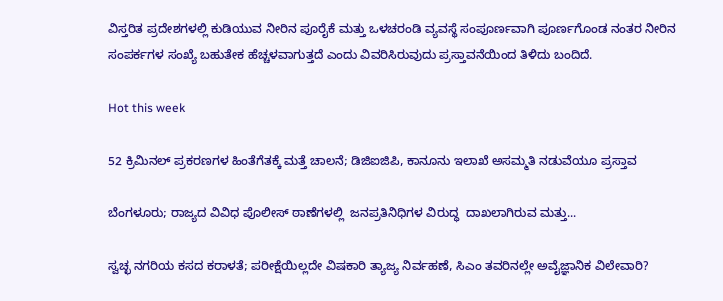ವಿಸ್ತರಿತ ಪ್ರದೇಶಗಳಲ್ಲಿ ಕುಡಿಯುವ ನೀರಿನ ಪೂರೈಕೆ ಮತ್ತು ಒಳಚರಂಡಿ ವ್ಯವಸ್ಥೆ ಸಂಪೂರ್ಣವಾಗಿ ಪೂರ್ಣಗೊಂಡ ನಂತರ ನೀರಿನ ಸಂಪರ್ಕಗಳ ಸಂಖ್ಯೆ ಬಹುತೇಕ ಹೆಚ್ಚಳವಾಗುತ್ತದೆ ಎಂದು ವಿವರಿಸಿರುವುದು ಪ್ರಸ್ತಾವನೆಯಿಂದ ತಿಳಿದು ಬಂದಿದೆ.

Hot this week

52 ಕ್ರಿಮಿನಲ್ ಪ್ರಕರಣಗಳ ಹಿಂತೆಗೆತಕ್ಕೆ ಮತ್ತೆ ಚಾಲನೆ; ಡಿಜಿಐಜಿಪಿ, ಕಾನೂನು ಇಲಾಖೆ ಅಸಮ್ಮತಿ ನಡುವೆಯೂ ಪ್ರಸ್ತಾವ

ಬೆಂಗಳೂರು; ರಾಜ್ಯದ ವಿವಿಧ ಪೊಲೀಸ್‌ ಠಾಣೆಗಳಲ್ಲಿ  ಜನಪ್ರತಿನಿಧಿಗಳ ವಿರುದ್ಧ  ದಾಖಲಾಗಿರುವ ಮತ್ತು...

ಸ್ವಚ್ಛ ನಗರಿಯ ಕಸದ ಕರಾಳತೆ; ಪರೀಕ್ಷೆಯಿಲ್ಲದೇ ವಿಷಕಾರಿ ತ್ಯಾಜ್ಯ ನಿರ್ವಹಣೆ, ಸಿಎಂ ತವರಿನಲ್ಲೇ ಅವೈಜ್ಞಾನಿಕ ವಿಲೇವಾರಿ?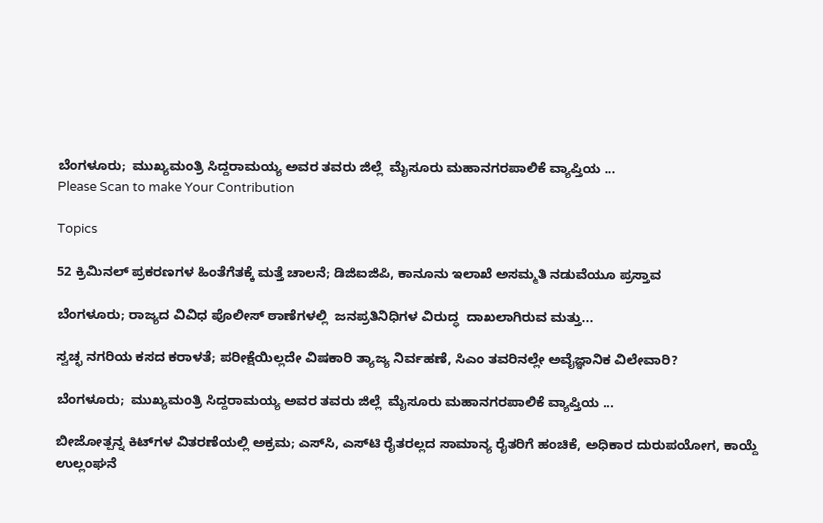ಬೆಂಗಳೂರು;  ಮುಖ್ಯಮಂತ್ರಿ ಸಿದ್ದರಾಮಯ್ಯ ಅವರ ತವರು ಜಿಲ್ಲೆ  ಮೈಸೂರು ಮಹಾನಗರಪಾಲಿಕೆ ವ್ಯಾಪ್ತಿಯ ...
Please Scan to make Your Contribution

Topics

52 ಕ್ರಿಮಿನಲ್ ಪ್ರಕರಣಗಳ ಹಿಂತೆಗೆತಕ್ಕೆ ಮತ್ತೆ ಚಾಲನೆ; ಡಿಜಿಐಜಿಪಿ, ಕಾನೂನು ಇಲಾಖೆ ಅಸಮ್ಮತಿ ನಡುವೆಯೂ ಪ್ರಸ್ತಾವ

ಬೆಂಗಳೂರು; ರಾಜ್ಯದ ವಿವಿಧ ಪೊಲೀಸ್‌ ಠಾಣೆಗಳಲ್ಲಿ  ಜನಪ್ರತಿನಿಧಿಗಳ ವಿರುದ್ಧ  ದಾಖಲಾಗಿರುವ ಮತ್ತು...

ಸ್ವಚ್ಛ ನಗರಿಯ ಕಸದ ಕರಾಳತೆ; ಪರೀಕ್ಷೆಯಿಲ್ಲದೇ ವಿಷಕಾರಿ ತ್ಯಾಜ್ಯ ನಿರ್ವಹಣೆ, ಸಿಎಂ ತವರಿನಲ್ಲೇ ಅವೈಜ್ಞಾನಿಕ ವಿಲೇವಾರಿ?

ಬೆಂಗಳೂರು;  ಮುಖ್ಯಮಂತ್ರಿ ಸಿದ್ದರಾಮಯ್ಯ ಅವರ ತವರು ಜಿಲ್ಲೆ  ಮೈಸೂರು ಮಹಾನಗರಪಾಲಿಕೆ ವ್ಯಾಪ್ತಿಯ ...

ಬೀಜೋತ್ಪನ್ನ ಕಿಟ್‌ಗಳ ವಿತರಣೆಯಲ್ಲಿ ಅಕ್ರಮ; ಎಸ್‌ಸಿ, ಎಸ್‌ಟಿ ರೈತರಲ್ಲದ ಸಾಮಾನ್ಯ ರೈತರಿಗೆ ಹಂಚಿಕೆ, ಅಧಿಕಾರ ದುರುಪಯೋಗ, ಕಾಯ್ದೆ ಉಲ್ಲಂಘನೆ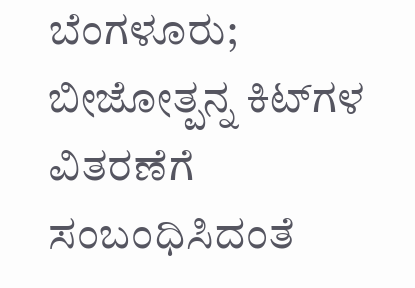ಬೆಂಗಳೂರು;  ಬೀಜೋತ್ಪನ್ನ ಕಿಟ್‌ಗಳ ವಿತರಣೆಗೆ ಸಂಬಂಧಿಸಿದಂತೆ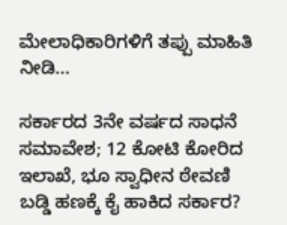ಮೇಲಾಧಿಕಾರಿಗಳಿಗೆ ತಪ್ಪು ಮಾಹಿತಿ ನೀಡಿ...

ಸರ್ಕಾರದ 3ನೇ ವರ್ಷದ ಸಾಧನೆ ಸಮಾವೇಶ; 12 ಕೋಟಿ ಕೋರಿದ ಇಲಾಖೆ, ಭೂ ಸ್ವಾಧೀನ ಠೇವಣಿ ಬಡ್ಡಿ ಹಣಕ್ಕೆ ಕೈ ಹಾಕಿದ ಸರ್ಕಾರ?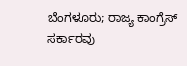ಬೆಂಗಳೂರು; ರಾಜ್ಯ ಕಾಂಗ್ರೆಸ್‌ ಸರ್ಕಾರವು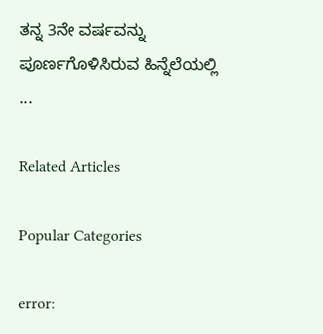ತನ್ನ 3ನೇ ವರ್ಷವನ್ನು ಪೂರ್ಣಗೊಳಿಸಿರುವ ಹಿನ್ನೆಲೆಯಲ್ಲಿ ...

Related Articles

Popular Categories

error: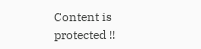Content is protected !!